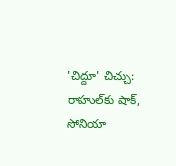'చిద్దూ' చిచ్చు: రాహుల్‌కు షాక్, సోనియా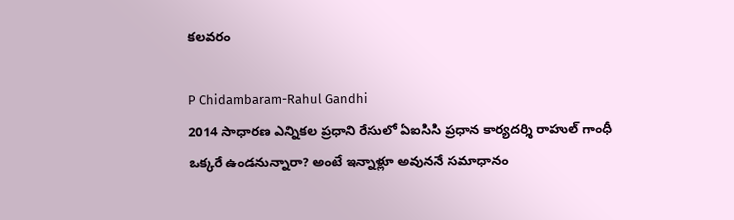కలవరం

P Chidambaram-Rahul Gandhi
2014 సాధారణ ఎన్నికల ప్రధాని రేసులో ఏఐసిసి ప్రధాన కార్యదర్శి రాహుల్ గాంధీ ఒక్కరే ఉండనున్నారా? అంటే ఇన్నాళ్లూ అవుననే సమాధానం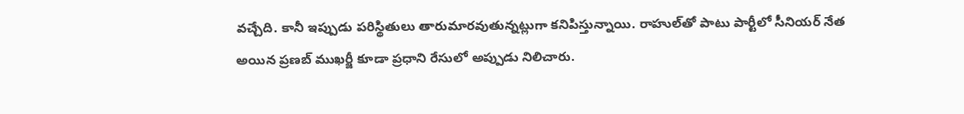వచ్చేది. కానీ ఇప్పుడు పరిస్థితులు తారుమారవుతున్నట్లుగా కనిపిస్తున్నాయి. రాహుల్‌తో పాటు పార్టీలో సీనియర్ నేత అయిన ప్రణబ్ ముఖర్జీ కూడా ప్రధాని రేసులో అప్పుడు నిలిచారు.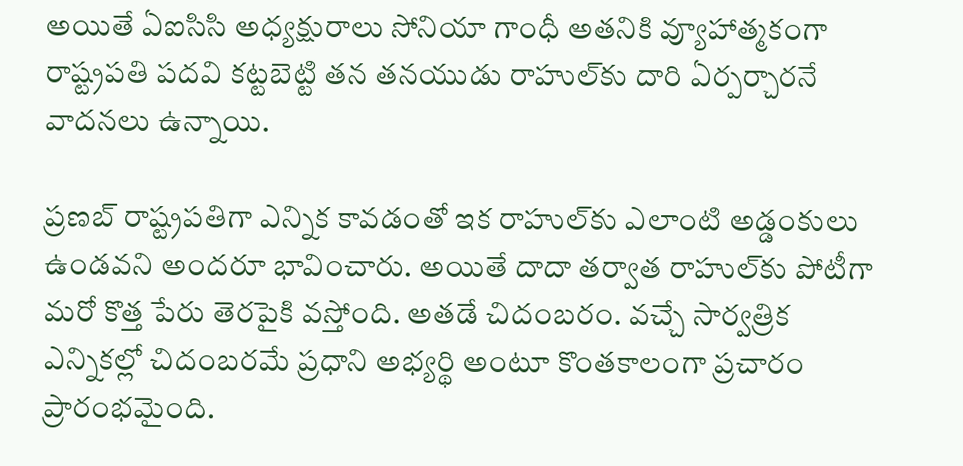అయితే ఏఐసిసి అధ్యక్షురాలు సోనియా గాంధీ అతనికి వ్యూహాత్మకంగా రాష్ట్రపతి పదవి కట్టబెట్టి తన తనయుడు రాహుల్‌కు దారి ఏర్పర్చారనే వాదనలు ఉన్నాయి.

ప్రణబ్ రాష్ట్రపతిగా ఎన్నిక కావడంతో ఇక రాహుల్‌కు ఎలాంటి అడ్డంకులు ఉండవని అందరూ భావించారు. అయితే దాదా తర్వాత రాహుల్‌‍కు పోటీగా మరో కొత్త పేరు తెరపైకి వస్తోంది. అతడే చిదంబరం. వచ్చే సార్వత్రిక ఎన్నికల్లో చిదంబరమే ప్రధాని అభ్యర్థి అంటూ కొంతకాలంగా ప్రచారం ప్రారంభమైంది.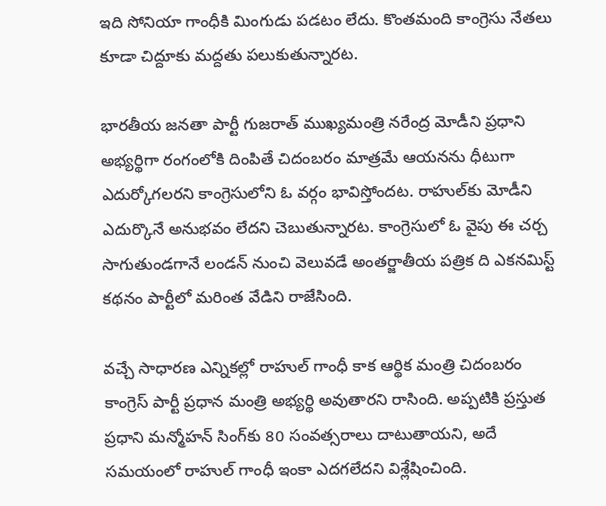ఇది సోనియా గాంధీకి మింగుడు పడటం లేదు. కొంతమంది కాంగ్రెసు నేతలు కూడా చిద్దూకు మద్దతు పలుకుతున్నారట.

భారతీయ జనతా పార్టీ గుజరాత్ ముఖ్యమంత్రి నరేంద్ర మోడీని ప్రధాని అభ్యర్థిగా రంగంలోకి దింపితే చిదంబరం మాత్రమే ఆయనను ధీటుగా ఎదుర్కోగలరని కాంగ్రెసులోని ఓ వర్గం భావిస్తోందట. రాహుల్‌కు మోడీని ఎదుర్కొనే అనుభవం లేదని చెబుతున్నారట. కాంగ్రెసులో ఓ వైపు ఈ చర్చ సాగుతుండగానే లండన్ నుంచి వెలువడే అంతర్జాతీయ పత్రిక ది ఎకనమిస్ట్ కథనం పార్టీలో మరింత వేడిని రాజేసింది.

వచ్చే సాధారణ ఎన్నికల్లో రాహుల్ గాంధీ కాక ఆర్థిక మంత్రి చిదంబరం కాంగ్రెస్ పార్టీ ప్రధాన మంత్రి అభ్యర్థి అవుతారని రాసింది. అప్పటికి ప్రస్తుత ప్రధాని మన్మోహన్ సింగ్‌కు 80 సంవత్సరాలు దాటుతాయని, అదే సమయంలో రాహుల్ గాంధీ ఇంకా ఎదగలేదని విశ్లేషించింది.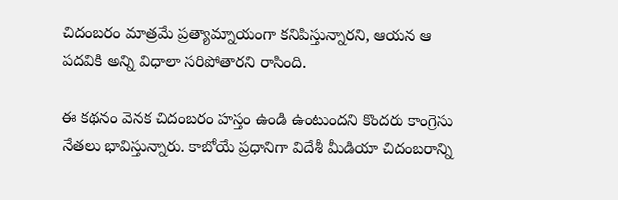చిదంబరం మాత్రమే ప్రత్యామ్నాయంగా కనిపిస్తున్నారని, ఆయన ఆ పదవికి అన్ని విధాలా సరిపోతారని రాసింది.

ఈ కథనం వెనక చిదంబరం హస్తం ఉండి ఉంటుందని కొందరు కాంగ్రెసు నేతలు భావిస్తున్నారు. కాబోయే ప్రధానిగా విదేశీ మీడియా చిదంబరాన్ని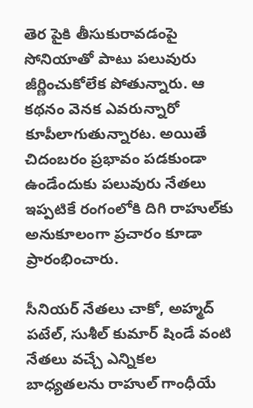తెర పైకి తీసుకురావడంపై సోనియాతో పాటు పలువురు జీర్ణించుకోలేక పోతున్నారు. ఆ కథనం వెనక ఎవరున్నారో కూపీలాగుతున్నారట. అయితే చిదంబరం ప్రభావం పడకుండా ఉండేందుకు పలువురు నేతలు ఇప్పటికే రంగంలోకి దిగి రాహుల్‌కు అనుకూలంగా ప్రచారం కూడా ప్రారంభించారు.

సీనియర్ నేతలు చాకో, అహ్మద్ పటేల్, సుశీల్ కుమార్ షిండే వంటి నేతలు వచ్చే ఎన్నికల బాధ్యతలను రాహుల్ గాంధీయే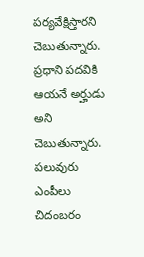పర్యవేక్షిస్తారని చెబుతున్నారు. ప్రధాని పదవికి ఆయనే అర్హుడు అని చెబుతున్నారు. పలువురు ఎంపీలు చిదంబరం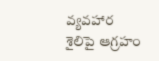వ్యవహార శైలిపై ఆగ్రహం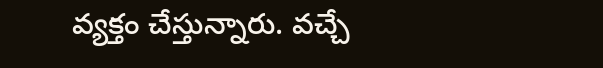వ్యక్తం చేస్తున్నారు. వచ్చే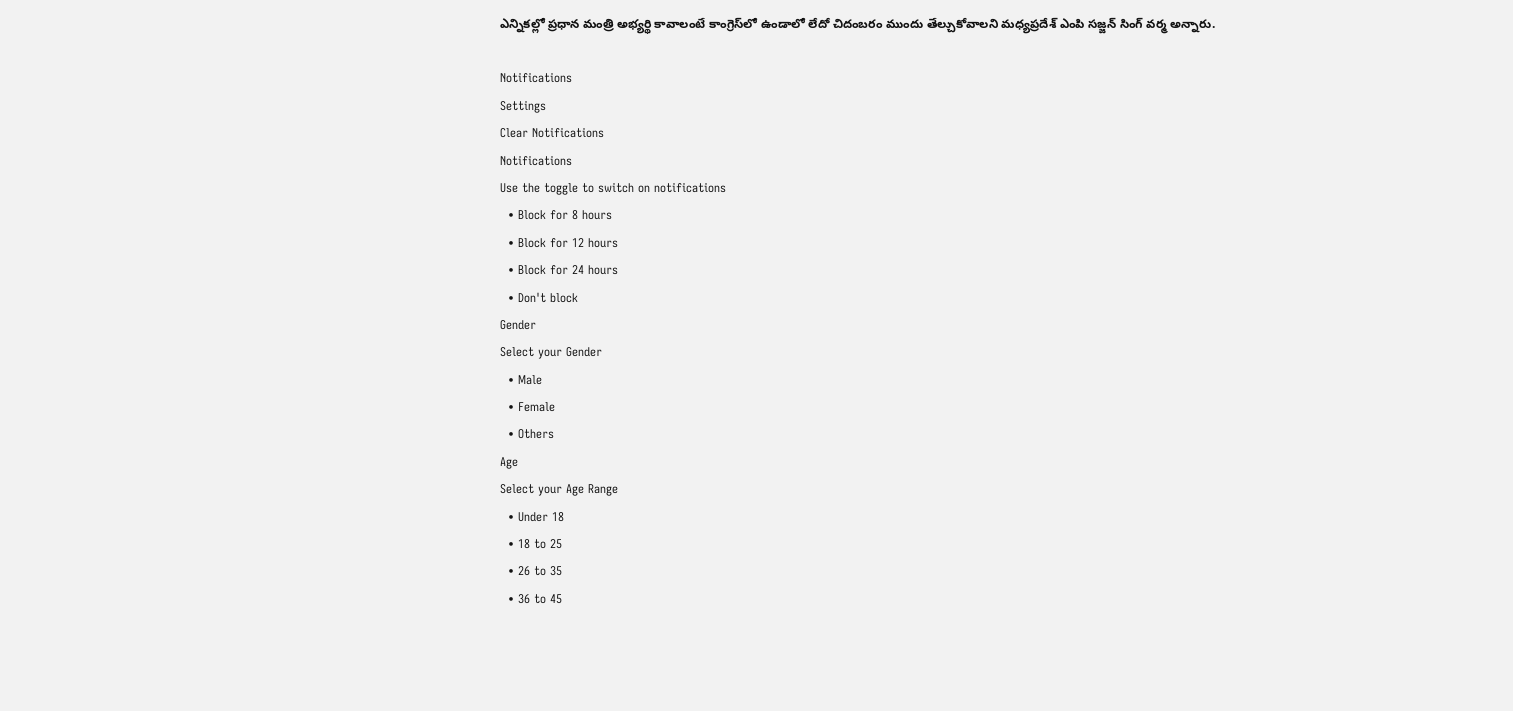ఎన్నికల్లో ప్రధాన మంత్రి అభ్యర్థి కావాలంటే కాంగ్రెస్‌లో ఉండాలో లేదో చిదంబరం ముందు తేల్చుకోవాలని మధ్యప్రదేశ్ ఎంపి సజ్జన్ సింగ్ వర్మ అన్నారు.

Notifications
Settings
Clear Notifications
Notifications
Use the toggle to switch on notifications
  • Block for 8 hours
  • Block for 12 hours
  • Block for 24 hours
  • Don't block
Gender
Select your Gender
  • Male
  • Female
  • Others
Age
Select your Age Range
  • Under 18
  • 18 to 25
  • 26 to 35
  • 36 to 45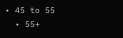• 45 to 55
  • 55+